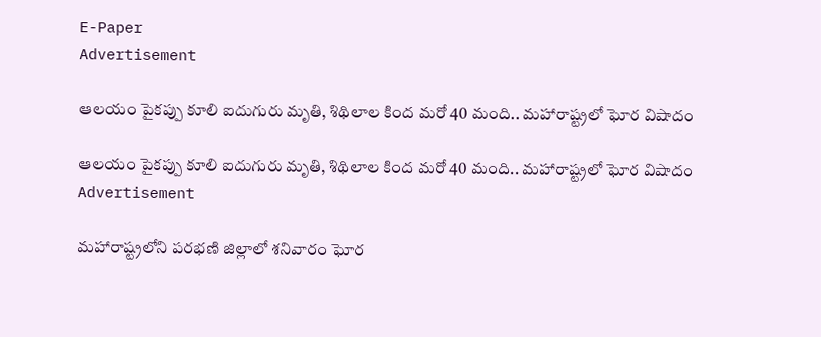E-Paper
Advertisement

ఆలయం పైకప్పు కూలి ఐదుగురు మృతి, శిథిలాల కింద మరో 40 మంది.. మహారాష్ట్రలో ఘోర విషాదం

ఆలయం పైకప్పు కూలి ఐదుగురు మృతి, శిథిలాల కింద మరో 40 మంది.. మహారాష్ట్రలో ఘోర విషాదం
Advertisement

మహారాష్ట్రలోని పరభణి జిల్లాలో శనివారం ఘోర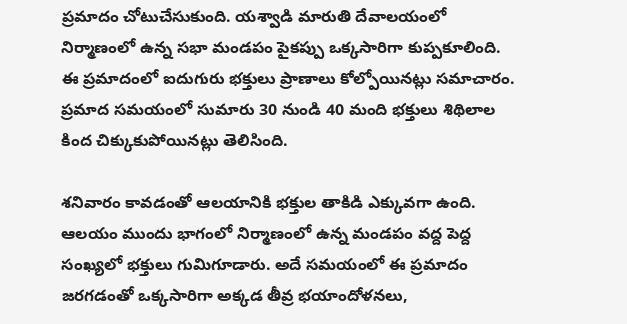ప్రమాదం చోటుచేసుకుంది. యశ్వాడి మారుతి దేవాలయంలో నిర్మాణంలో ఉన్న సభా మండపం పైకప్పు ఒక్కసారిగా కుప్పకూలింది. ఈ ప్రమాదంలో ఐదుగురు భక్తులు ప్రాణాలు కోల్పోయినట్లు సమాచారం. ప్రమాద సమయంలో సుమారు 30 నుండి 40 మంది భక్తులు శిథిలాల కింద చిక్కుకుపోయినట్లు తెలిసింది.

శనివారం కావడంతో ఆలయానికి భక్తుల తాకిడి ఎక్కువగా ఉంది. ఆలయం ముందు భాగంలో నిర్మాణంలో ఉన్న మండపం వద్ద పెద్ద సంఖ్యలో భక్తులు గుమిగూడారు. అదే సమయంలో ఈ ప్రమాదం జరగడంతో ఒక్కసారిగా అక్కడ తీవ్ర భయాందోళనలు,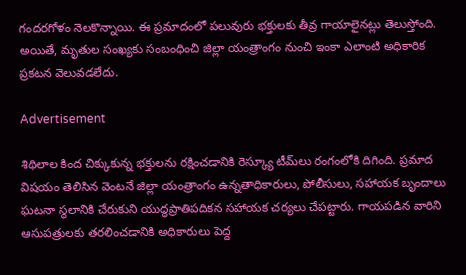గందరగోళం నెలకొన్నాయి. ఈ ప్రమాదంలో పలువురు భక్తులకు తీవ్ర గాయాలైనట్లు తెలుస్తోంది. అయితే, మృతుల సంఖ్యకు సంబంధించి జిల్లా యంత్రాంగం నుంచి ఇంకా ఎలాంటి అధికారిక ప్రకటన వెలువడలేదు.

Advertisement

శిథిలాల కింద చిక్కుకున్న భక్తులను రక్షించడానికి రెస్క్యూ టీమ్‌లు రంగంలోకి దిగింది. ప్రమాద విషయం తెలిసిన వెంటనే జిల్లా యంత్రాంగం ఉన్నతాధికారులు, పోలీసులు, సహాయక బృందాలు ఘటనా స్థలానికి చేరుకుని యుద్ధప్రాతిపదికన సహాయక చర్యలు చేపట్టారు. గాయపడిన వారిని ఆసుపత్రులకు తరలించడానికి అధికారులు పెద్ద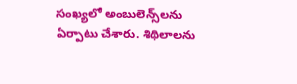సంఖ్యలో అంబులెన్స్‌లను ఏర్పాటు చేశారు. శిథిలాలను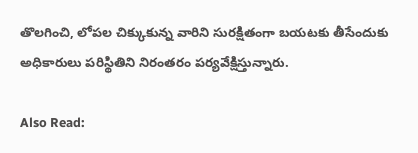తొలగించి, లోపల చిక్కుకున్న వారిని సురక్షితంగా బయటకు తీసేందుకు అధికారులు పరిస్థితిని నిరంతరం పర్యవేక్షిస్తున్నారు.

Also Read: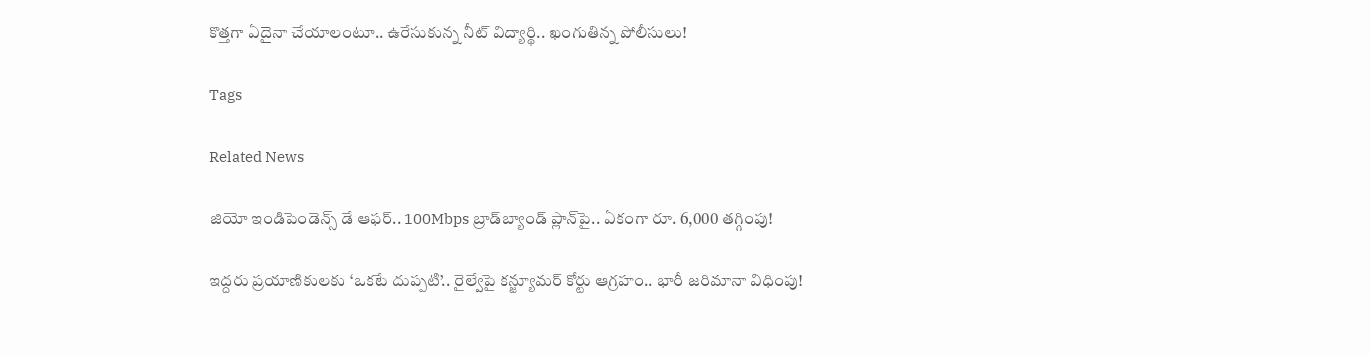కొత్తగా ఏదైనా చేయాలంటూ.. ఉరేసుకున్న నీట్ విద్యార్థి.. ఖంగుతిన్న పోలీసులు!

Tags

Related News

జియో ఇండిపెండెన్స్ డే ఆఫర్.. 100Mbps బ్రాడ్‌బ్యాండ్ ప్లాన్‌పై.. ఏకంగా రూ. 6,000 తగ్గింపు!

ఇద్దరు ప్రయాణికులకు ‘ఒకటే దుప్పటి’.. రైల్వేపై కన్జ్యూమర్ కోర్టు ఆగ్రహం.. భారీ జరిమానా విధింపు!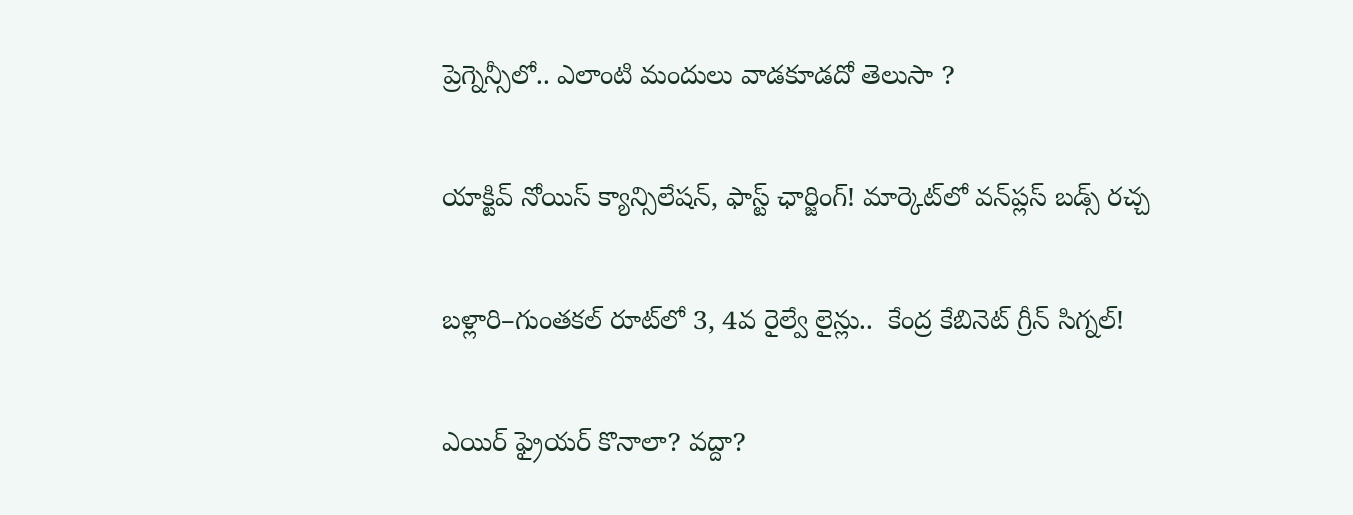ప్రెగ్నెన్సీలో.. ఎలాంటి మందులు వాడకూడదో తెలుసా ?

యాక్టివ్ నోయిస్ క్యాన్సిలేషన్, ఫాస్ట్ ఛార్జింగ్! మార్కెట్‌లో వన్‌ప్లస్ బడ్స్ రచ్చ

బళ్లారి–గుంతకల్ రూట్‌లో 3, 4వ రైల్వే లైన్లు..  కేంద్ర కేబినెట్ గ్రీన్ సిగ్నల్!

ఎయిర్ ఫ్రైయర్ కొనాలా? వద్దా?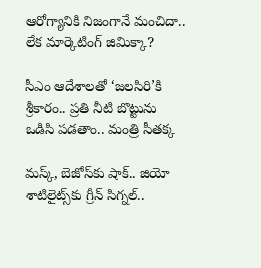ఆరోగ్యానికి నిజంగానే మంచిదా.. లేక మార్కెటింగ్ జిమిక్కా?

సీఎం ఆదేశాలతో ‘జలసిరి’కి శ్రీకారం.. ప్రతి నీటి బొట్టును ఒడిసి పడతాం.. మంత్రి సీతక్క

మస్క్, బెజోస్‌కు షాక్.. జియో శాటిలైట్స్‌కు గ్రీన్ సిగ్నల్..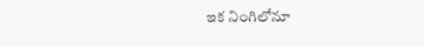ఇక నింగిలోనూ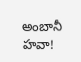అంబానీ హవా!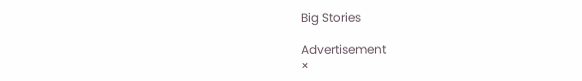Big Stories

Advertisement
×